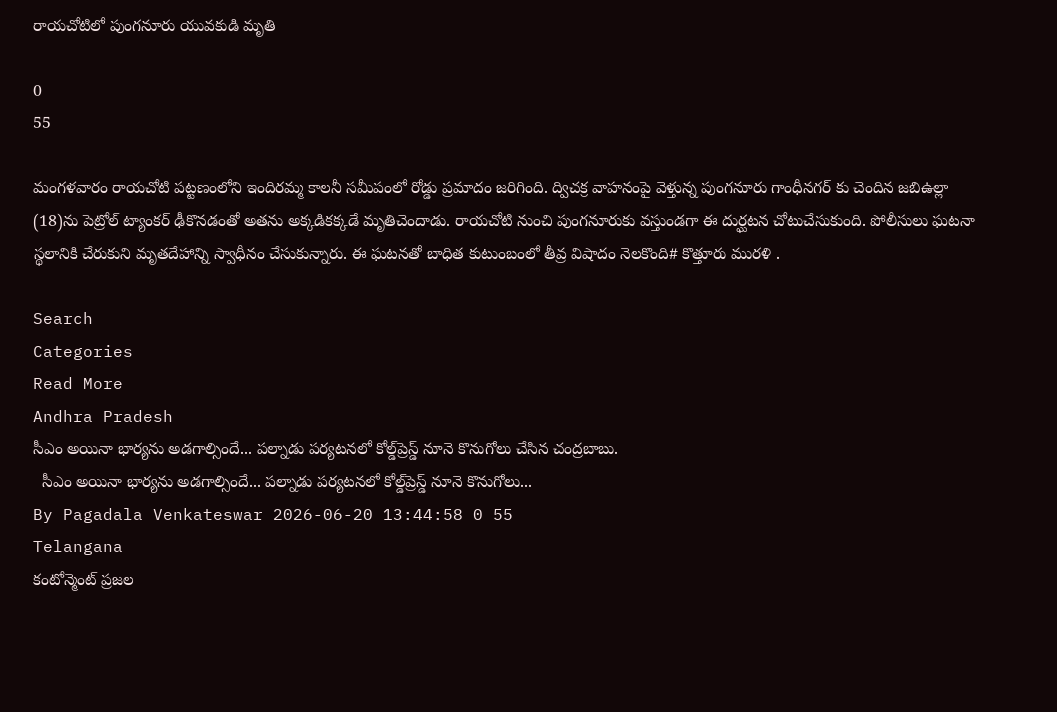రాయచోటిలో పుంగనూరు యువకుడి మృతి

0
55

మంగళవారం రాయచోటి పట్టణంలోని ఇందిరమ్మ కాలనీ సమీపంలో రోడ్డు ప్రమాదం జరిగింది. ద్విచక్ర వాహనంపై వెళ్తున్న పుంగనూరు గాంధీనగర్ కు చెందిన జబిఉల్లా (18)ను పెట్రోల్ ట్యాంకర్ ఢీకొనడంతో అతను అక్కడికక్కడే మృతిచెందాడు. రాయచోటి నుంచి పుంగనూరుకు వస్తుండగా ఈ దుర్ఘటన చోటుచేసుకుంది. పోలీసులు ఘటనా స్థలానికి చేరుకుని మృతదేహాన్ని స్వాధీనం చేసుకున్నారు. ఈ ఘటనతో బాధిత కుటుంబంలో తీవ్ర విషాదం నెలకొంది# కొత్తూరు మురళి .

Search
Categories
Read More
Andhra Pradesh
సీఎం అయినా భార్యను అడగాల్సిందే... పల్నాడు పర్యటనలో కోల్డ్‌ప్రెస్డ్ నూనె కొనుగోలు చేసిన చంద్రబాబు.
  సీఎం అయినా భార్యను అడగాల్సిందే... పల్నాడు పర్యటనలో కోల్డ్‌ప్రెస్డ్ నూనె కొనుగోలు...
By Pagadala Venkateswar 2026-06-20 13:44:58 0 55
Telangana
కంటోన్మెంట్ ప్రజల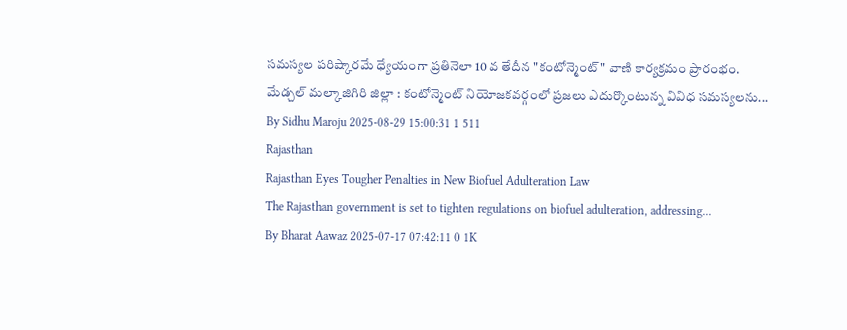సమస్యల పరిష్కారమే ధ్యేయంగా ప్రతినెలా 10 వ తేదీన "కంటోన్మెంట్" వాణి కార్యక్రమం ప్రారంభం.
మేడ్చల్ మల్కాజిగిరి జిల్లా : కంటోన్మెంట్ నియోజకవర్గంలో ప్రజలు ఎదుర్కొంటున్న వివిధ సమస్యలను...
By Sidhu Maroju 2025-08-29 15:00:31 1 511
Rajasthan
Rajasthan Eyes Tougher Penalties in New Biofuel Adulteration Law
The Rajasthan government is set to tighten regulations on biofuel adulteration, addressing...
By Bharat Aawaz 2025-07-17 07:42:11 0 1K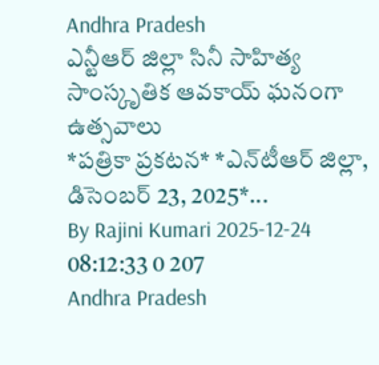Andhra Pradesh
ఎన్టీఆర్ జిల్లా సినీ సాహిత్య సాంస్కృతిక ఆవకాయ్ ఘనంగా ఉత్సవాలు
*ప‌త్రికా ప్ర‌క‌ట‌న‌* *ఎన్‌టీఆర్ జిల్లా, డిసెంబ‌ర్ 23, 2025*...
By Rajini Kumari 2025-12-24 08:12:33 0 207
Andhra Pradesh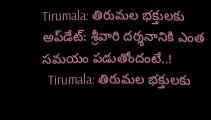Tirumala: తిరుమల భక్తులకు అప్‌డేట్: శ్రీవారి దర్శనానికి ఎంత సమయం పడుతోందంటే..!
  Tirumala: తిరుమల భక్తులకు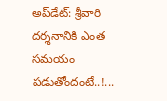అప్‌డేట్: శ్రీవారి దర్శనానికి ఎంత సమయం పడుతోందంటే..!...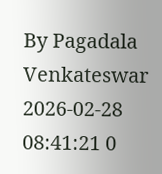By Pagadala Venkateswar 2026-02-28 08:41:21 0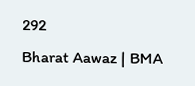292
Bharat Aawaz | BMA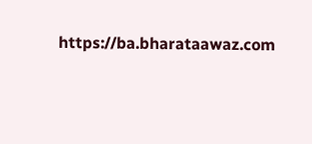https://ba.bharataawaz.com